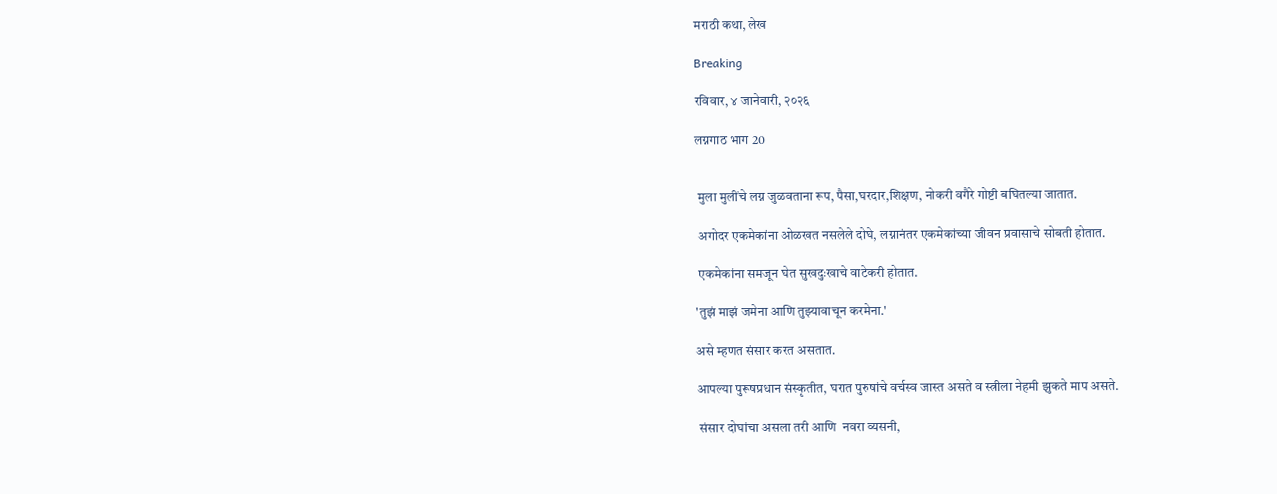मराठी कथा, लेख

Breaking

रविवार, ४ जानेवारी, २०२६

लग्नगाठ भाग 20


 मुला मुलींचे लग्न जुळवताना रूप, पैसा,घरदार,शिक्षण, नोकरी वगैरे गोष्टी बघितल्या जातात.

 अगोदर एकमेकांना ओळखत नसलेले दोघे, लग्नानंतर एकमेकांच्या जीवन प्रवासाचे सोबती होतात.

 एकमेकांना समजून घेत सुखदुःखाचे वाटेकरी होतात.

'तुझं माझं जमेना आणि तुझ्यावाचून करमेना.'

असे म्हणत संसार करत असतात.

आपल्या पुरूषप्रधान संस्कृतीत, घरात पुरुषांचे वर्चस्व जास्त असते व स्त्रीला नेहमी झुकते माप असते.

 संसार दोघांचा असला तरी आणि  नवरा व्यसनी,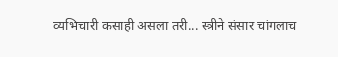व्यभिचारी कसाही असला तरी... स्त्रीने संसार चांगलाच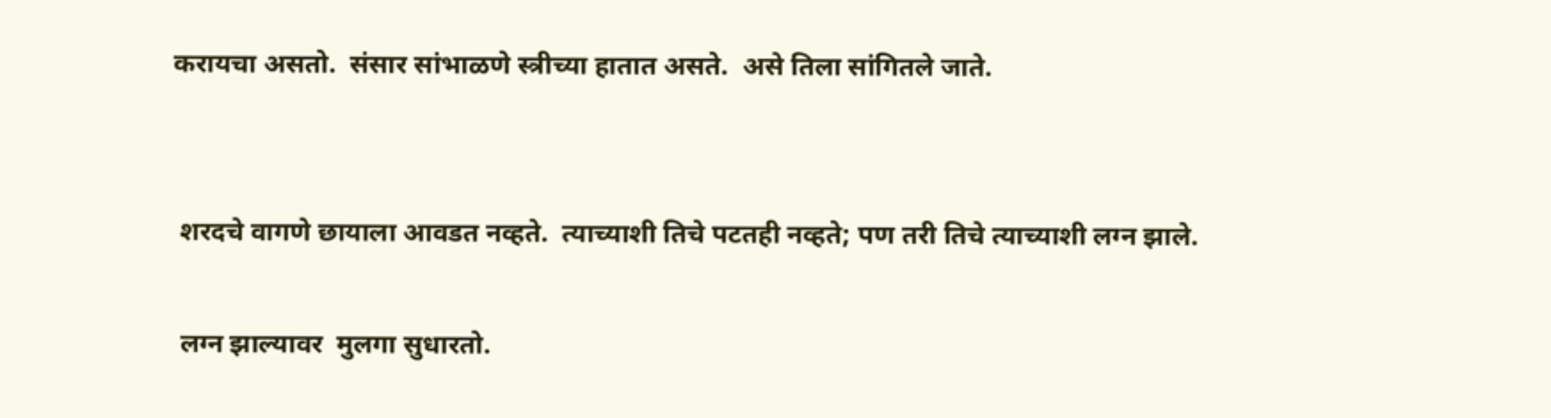करायचा असतो.  संसार सांभाळणे स्त्रीच्या हातात असते.  असे तिला सांगितले जाते.


 शरदचे वागणे छायाला आवडत नव्हते.  त्याच्याशी तिचे पटतही नव्हते; पण तरी तिचे त्याच्याशी लग्न झाले.

 लग्न झाल्यावर  मुलगा सुधारतो.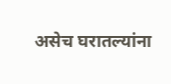असेच घरातल्यांना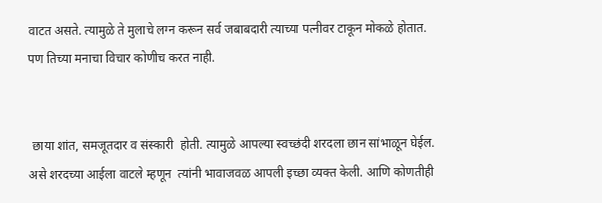वाटत असते. त्यामुळे ते मुलाचे लग्न करून सर्व जबाबदारी त्याच्या पत्नीवर टाकून मोकळे होतात. पण तिच्या मनाचा विचार कोणीच करत नाही.


 छाया शांत, समजूतदार व संस्कारी  होती. त्यामुळे आपल्या स्वच्छंदी शरदला छान सांभाळून घेईल. असे शरदच्या आईला वाटले म्हणून  त्यांनी भावाजवळ आपली इच्छा व्यक्त केली. आणि कोणतीही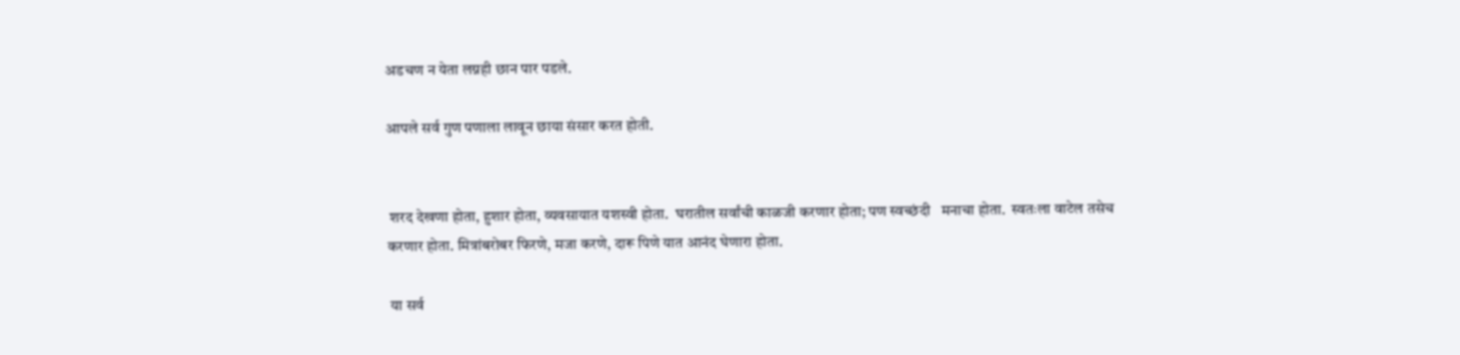अडचण न येता लग्नही छान पार पडले.

आपले सर्व गुण पणाला लावून छाया संसार करत होती.


 शरद देखणा होता, हुशार होता, व्यवसायात यशस्वी होता.  घरातील सर्वांची काळजी करणार होता; पण स्वच्छंदी   मनाचा होता.  स्वतःला वाटेल तसेच करणार होता. मित्रांबरोबर फिरणे, मजा करणे, दारू पिणे यात आनंद घेणारा होता.

 या सर्व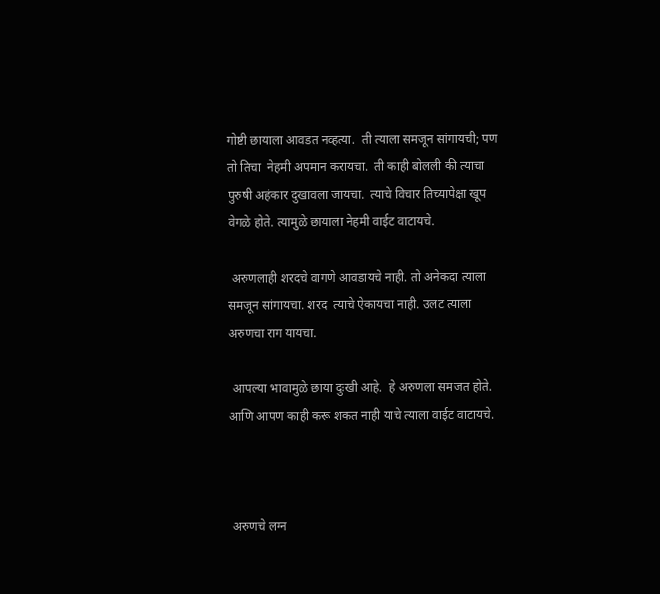गोष्टी छायाला आवडत नव्हत्या.  ती त्याला समजून सांगायची; पण तो तिचा  नेहमी अपमान करायचा.  ती काही बोलली की त्याचा पुरुषी अहंकार दुखावला जायचा.  त्याचे विचार तिच्यापेक्षा खूप वेगळे होते. त्यामुळे छायाला नेहमी वाईट वाटायचे.

 अरुणलाही शरदचे वागणे आवडायचे नाही. तो अनेकदा त्याला समजून सांगायचा. शरद  त्याचे ऐकायचा नाही. उलट त्याला अरुणचा राग यायचा.

 आपल्या भावामुळे छाया दुःखी आहे.  हे अरुणला समजत होते. आणि आपण काही करू शकत नाही याचे त्याला वाईट वाटायचे.



 अरुणचे लग्न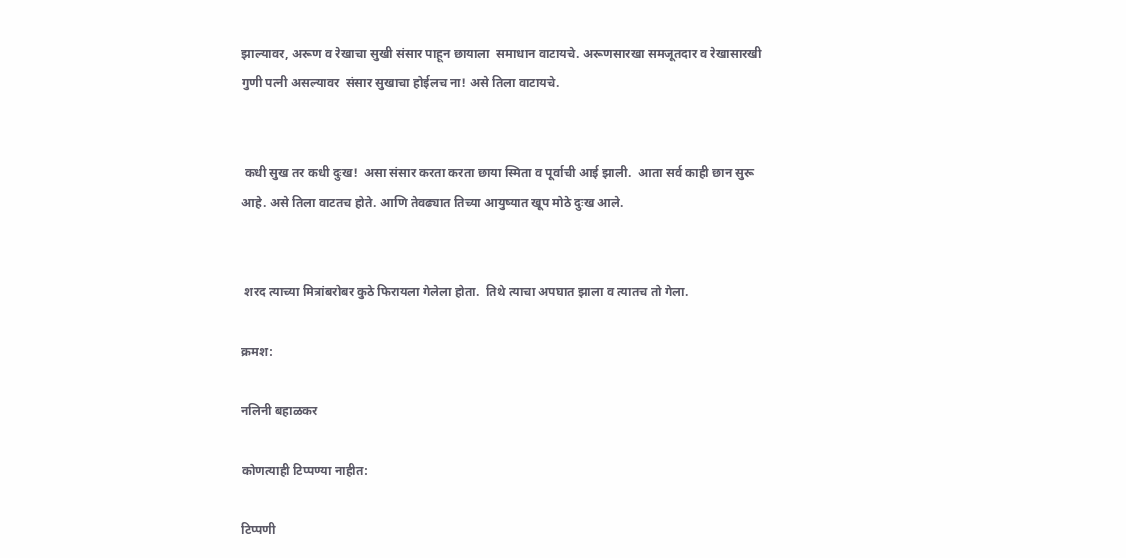झाल्यावर, अरूण व रेखाचा सुखी संसार पाहून छायाला  समाधान वाटायचे. अरूणसारखा समजूतदार व रेखासारखी गुणी पत्नी असल्यावर  संसार सुखाचा होईलच ना! असे तिला वाटायचे.


 कधी सुख तर कधी दुःख!  असा संसार करता करता छाया स्मिता व पूर्वाची आई झाली.  आता सर्व काही छान सुरू आहे. असे तिला वाटतच होते. आणि तेवढ्यात तिच्या आयुष्यात खूप मोठे दुःख आले.


 शरद त्याच्या मित्रांबरोबर कुठे फिरायला गेलेला होता.  तिथे त्याचा अपघात झाला व त्यातच तो गेला.

क्रमश:

नलिनी बहाळकर

कोणत्याही टिप्पण्‍या नाहीत:

टिप्पणी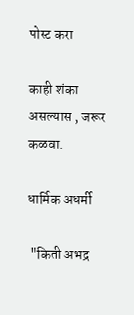पोस्ट करा

काही शंका असल्यास , जरूर कळवा.

धार्मिक अधर्मी

 "किती अभद्र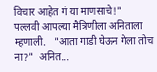विचार आहेत गं या माणसाचे!"   पल्लवी आपल्या मैत्रिणीला अनिताला म्हणाली.   "आता गाडी घेऊन गेला तोच ना?"  अनित...